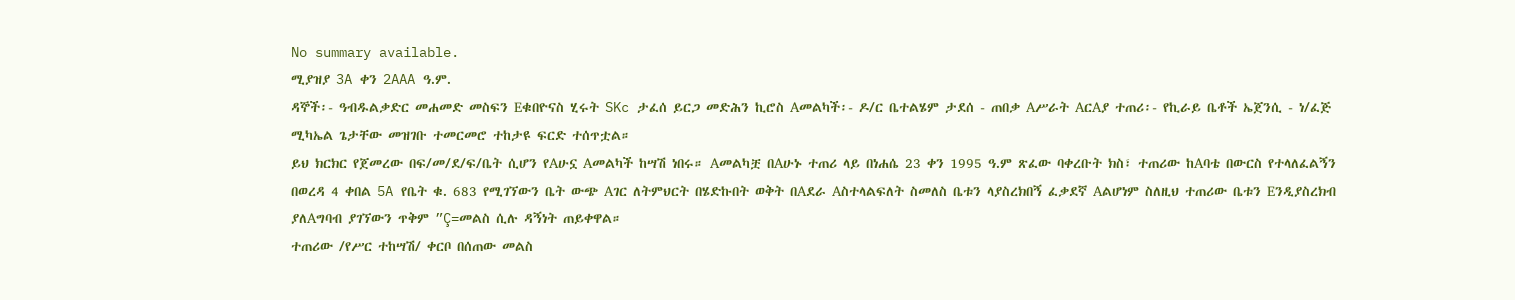No summary available.
ሚያዝያ 3A ቀን 2AAA ዓ.ም.
ዳኞች፡- ዓብዱልቃድር መሐመድ መስፍን Eቁበዮናስ ሂሩት SKc ታፈሰ ይርጋ መድሕን ኪሮስ Aመልካች፡- ዶ/ር ቤተልሄም ታደሰ - ጠበቃ Aሥራት AርAያ ተጠሪ፡- የኪራይ ቤቶች ኤጀንሲ - ነ/ፈጅ ሚካኤል ጌታቸው መዝገቡ ተመርመሮ ተከታዩ ፍርድ ተሰጥቷል።
ይህ ክርክር የጀመረው በፍ/መ/ደ/ፍ/ቤት ሲሆን የAሁኗ Aመልካች ከሣሽ ነበሩ። Aመልካቿ በAሁኑ ተጠሪ ላይ በነሐሴ 23 ቀን 1995 ዓ.ም ጽፈው ባቀረቡት ክስ፣ ተጠሪው ከAባቴ በውርስ የተላለፈልኝን በወረዳ 4 ቀበል 5A የቤት ቁ. 683 የሚገኘውን ቤት ውጭ Aገር ለትምህርት በሄድኩበት ወቅት በAደራ Aስተላልፍለት ስመለስ ቤቱን ላያስረክበኝ ፈቃደኛ Aልሆነም ስለዚህ ተጠሪው ቤቱን Eንዲያስረክብ ያለAግባብ ያገኘውን ጥቅም ”Ç=መልስ ሲሉ ዳኝነት ጠይቀዋል።
ተጠሪው /የሥር ተከሣሽ/ ቀርቦ በሰጠው መልስ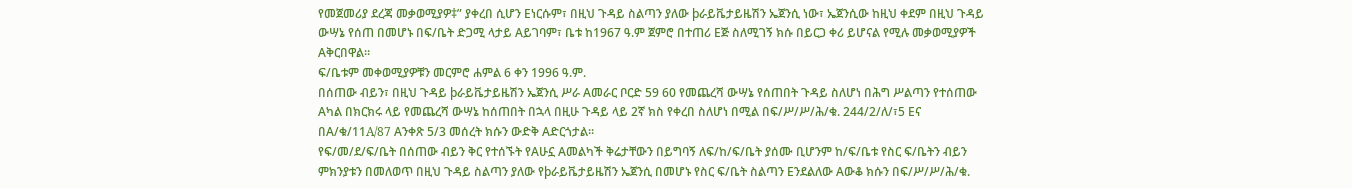የመጀመሪያ ደረጃ መቃወሚያዎ‡” ያቀረበ ሲሆን Eነርሱም፣ በዚህ ጉዳይ ስልጣን ያለው þራይቬታይዜሽን ኤጀንሲ ነው፣ ኤጀንሲው ከዚህ ቀደም በዚህ ጉዳይ ውሣኔ የሰጠ በመሆኑ በፍ/ቤት ድጋሚ ላታይ Aይገባም፣ ቤቱ ከ1967 ዓ.ም ጀምሮ በተጠሪ Eጅ ስለሚገኝ ክሱ በይርጋ ቀሪ ይሆናል የሚሉ መቃወሚያዎች Aቅርበዋል።
ፍ/ቤቱም መቀወሚያዎቹን መርምሮ ሐምል 6 ቀን 1996 ዓ.ም.
በሰጠው ብይን፣ በዚህ ጉዳይ þራይቬታይዜሽን ኤጀንሲ ሥራ Aመራር ቦርድ 59 60 የመጨረሻ ውሣኔ የሰጠበት ጉዳይ ስለሆነ በሕግ ሥልጣን የተሰጠው Aካል በክርክሩ ላይ የመጨረሻ ውሣኔ ከሰጠበት በኋላ በዚሁ ጉዳይ ላይ 2ኛ ክስ የቀረበ ስለሆነ በሚል በፍ/ሥ/ሥ/ሕ/ቁ. 244/2/ለ/፣5 Eና በA/ቁ/11A/87 Aንቀጽ 5/3 መሰረት ክሱን ውድቅ Aድርጎታል።
የፍ/መ/ደ/ፍ/ቤት በሰጠው ብይን ቅር የተሰኙት የAሁኗ Aመልካች ቅሬታቸውን በይግባኝ ለፍ/ከ/ፍ/ቤት ያሰሙ ቢሆንም ከ/ፍ/ቤቱ የስር ፍ/ቤትን ብይን ምክንያቱን በመለወጥ በዚህ ጉዳይ ስልጣን ያለው የþራይቬታይዜሽን ኤጀንሲ በመሆኑ የስር ፍ/ቤት ስልጣን Eንደልለው Aውቆ ክሱን በፍ/ሥ/ሥ/ሕ/ቁ.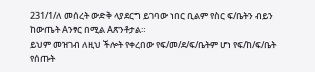231/1/ለ መሰረት ውድቅ ላያደርግ ይገባው ነበር ቢልም የስር ፍ/ቤትን ብይን ከውጤት Aንፃር በሚል Aጽንቶታል።
ይህም መዝገብ ለዚህ ችሎት የቀረበው የፍ/መ/ደ/ፍ/ቤትም ሆነ የፍ/ከ/ፍ/ቤት የሰጡት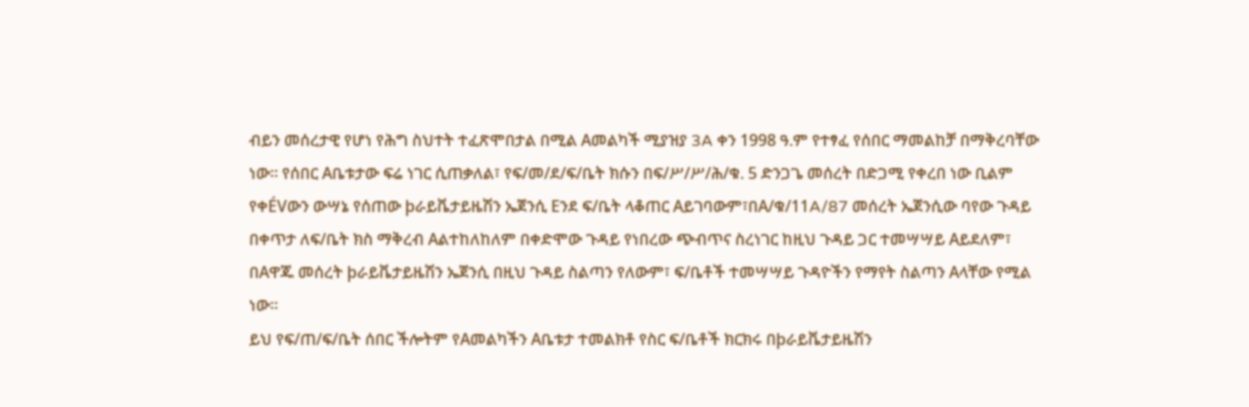ብይን መሰረታዊ የሆነ የሕግ ስህተት ተፈጽሞበታል በሚል Aመልካች ሚያዝያ 3A ቀን 1998 ዓ.ም የተፃፈ የሰበር ማመልከቻ በማቅረባቸው ነው። የሰበር Aቤቱታው ፍሬ ነገር ሲጠቃለል፣ የፍ/መ/ደ/ፍ/ቤት ክሱን በፍ/ሥ/ሥ/ሕ/ቁ. 5 ድንጋጌ መሰረት በድጋሚ የቀረበ ነው ቢልም የቀÉVውን ውሣኔ የሰጠው þራይቬታይዜሽን ኤጀንሲ Eንደ ፍ/ቤት ላቆጠር Aይገባውም፣በA/ቁ/11A/87 መሰረት ኤጀንሲው ባየው ጉዳይ በቀጥታ ለፍ/ቤት ክስ ማቅረብ Aልተከለከለም በቀድሞው ጉዳይ የነበረው ጭብጥና ስረነገር ከዚህ ጉዳይ ጋር ተመሣሣይ Aይደለም፣ በAዋጁ መሰረት þራይቬታይዜሽን ኤጀንሲ በዚህ ጉዳይ ስልጣን የለውም፣ ፍ/ቤቶች ተመሣሣይ ጉዳዮችን የማየት ስልጣን Aላቸው የሚል ነው።
ይህ የፍ/ጠ/ፍ/ቤት ሰበር ችሎትም የAመልካችን Aቤቱታ ተመልክቶ የስር ፍ/ቤቶች ክርክሩ በþራይቬታይዜሽን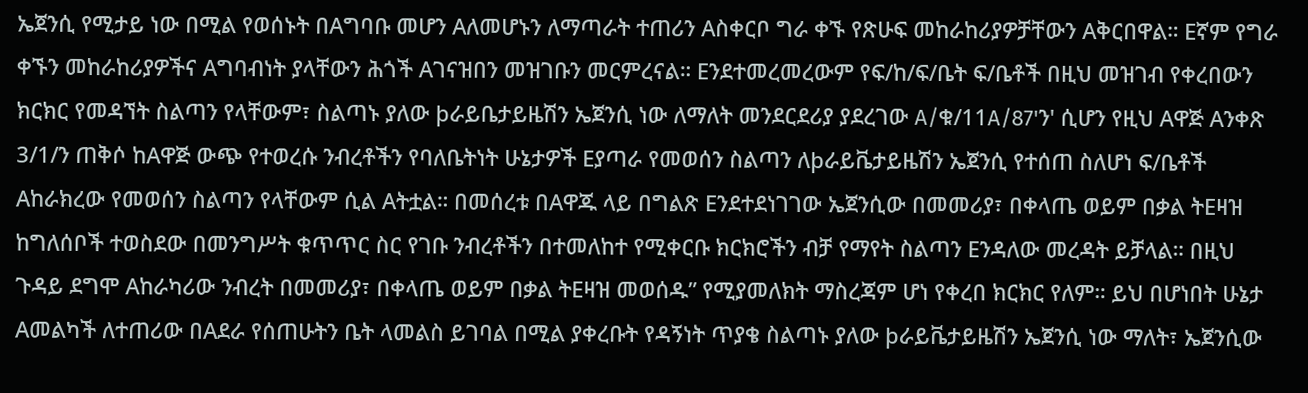ኤጀንሲ የሚታይ ነው በሚል የወሰኑት በAግባቡ መሆን Aለመሆኑን ለማጣራት ተጠሪን Aስቀርቦ ግራ ቀኙ የጽሁፍ መከራከሪያዎቻቸውን Aቅርበዋል። Eኛም የግራ ቀኙን መከራከሪያዎችና Aግባብነት ያላቸውን ሕጎች Aገናዝበን መዝገቡን መርምረናል። Eንደተመረመረውም የፍ/ከ/ፍ/ቤት ፍ/ቤቶች በዚህ መዝገብ የቀረበውን ክርክር የመዳኘት ስልጣን የላቸውም፣ ስልጣኑ ያለው þራይቤታይዜሽን ኤጀንሲ ነው ለማለት መንደርደሪያ ያደረገው A/ቁ/11A/87'ን' ሲሆን የዚህ Aዋጅ Aንቀጽ 3/1/ን ጠቅሶ ከAዋጅ ውጭ የተወረሱ ንብረቶችን የባለቤትነት ሁኔታዎች Eያጣራ የመወሰን ስልጣን ለþራይቬታይዜሽን ኤጀንሲ የተሰጠ ስለሆነ ፍ/ቤቶች Aከራክረው የመወሰን ስልጣን የላቸውም ሲል Aትቷል። በመሰረቱ በAዋጁ ላይ በግልጽ Eንደተደነገገው ኤጀንሲው በመመሪያ፣ በቀላጤ ወይም በቃል ትEዛዝ ከግለሰቦች ተወስደው በመንግሥት ቁጥጥር ስር የገቡ ንብረቶችን በተመለከተ የሚቀርቡ ክርክሮችን ብቻ የማየት ስልጣን Eንዳለው መረዳት ይቻላል። በዚህ ጉዳይ ደግሞ Aከራካሪው ንብረት በመመሪያ፣ በቀላጤ ወይም በቃል ትEዛዝ መወሰዱ” የሚያመለክት ማስረጃም ሆነ የቀረበ ክርክር የለም። ይህ በሆነበት ሁኔታ Aመልካች ለተጠሪው በAደራ የሰጠሁትን ቤት ላመልስ ይገባል በሚል ያቀረቡት የዳኝነት ጥያቄ ስልጣኑ ያለው þራይቬታይዜሽን ኤጀንሲ ነው ማለት፣ ኤጀንሲው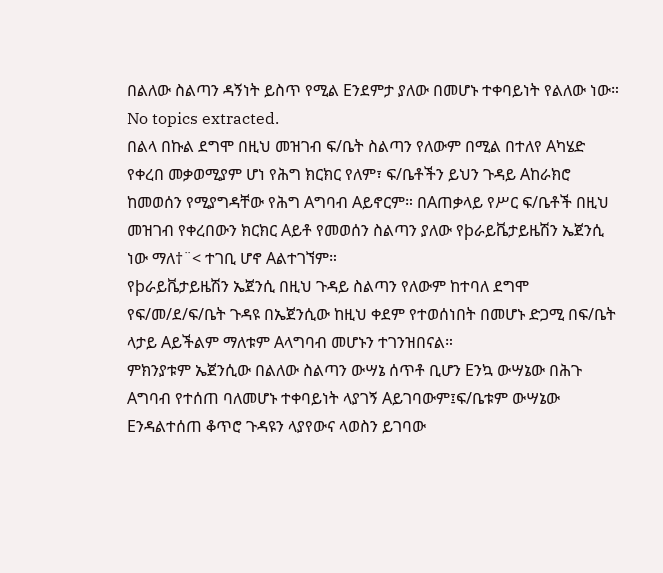በልለው ስልጣን ዳኝነት ይስጥ የሚል Eንደምታ ያለው በመሆኑ ተቀባይነት የልለው ነው።
No topics extracted.
በልላ በኩል ደግሞ በዚህ መዝገብ ፍ/ቤት ስልጣን የለውም በሚል በተለየ Aካሄድ የቀረበ መቃወሚያም ሆነ የሕግ ክርክር የለም፣ ፍ/ቤቶችን ይህን ጉዳይ Aከራክሮ ከመወሰን የሚያግዳቸው የሕግ Aግባብ Aይኖርም። በAጠቃላይ የሥር ፍ/ቤቶች በዚህ መዝገብ የቀረበውን ክርክር Aይቶ የመወሰን ስልጣን ያለው የþራይቬታይዜሽን ኤጀንሲ ነው ማለ†¨< ተገቢ ሆኖ Aልተገኘም።
የþራይቬታይዜሽን ኤጀንሲ በዚህ ጉዳይ ስልጣን የለውም ከተባለ ደግሞ የፍ/መ/ደ/ፍ/ቤት ጉዳዩ በኤጀንሲው ከዚህ ቀደም የተወሰነበት በመሆኑ ድጋሚ በፍ/ቤት ላታይ Aይችልም ማለቱም Aላግባብ መሆኑን ተገንዝበናል።
ምክንያቱም ኤጀንሲው በልለው ስልጣን ውሣኔ ሰጥቶ ቢሆን Eንኳ ውሣኔው በሕጉ Aግባብ የተሰጠ ባለመሆኑ ተቀባይነት ላያገኝ Aይገባውም፤ፍ/ቤቱም ውሣኔው Eንዳልተሰጠ ቆጥሮ ጉዳዩን ላያየውና ላወስን ይገባው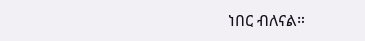ነበር ብለናል።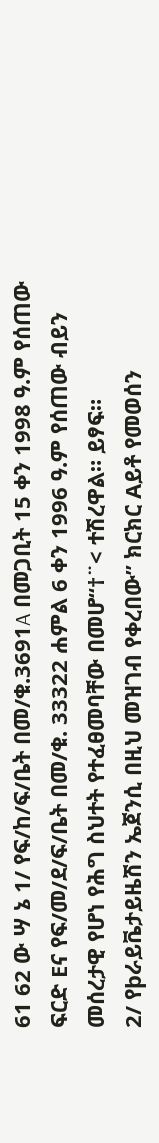61 62 ው ሣ ኔ 1/ የፍ/ከ/ፍ/ቤት በመ/ቁ.3691A በመጋቢት 15 ቀን 1998 ዓ.ም የሰጠው ፍርድ Eና የፍ/መ/ደ/ፍ/ቤት በመ/ቁ. 33322 ሐምል 6 ቀን 1996 ዓ.ም የሰጠው ብይን መሰረታዊ የሆነ የሕግ ስህተት የተፈፀመባቸው በመሆ“†¨< ተሽረዋል። ይፃፍ።
2/ የþራይቬታይዜሽን ኤጀንሲ በዚህ መዝገብ የቀረበው” ክርክር Aይቶ የመወሰን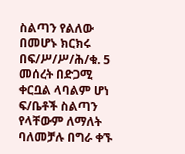ስልጣን የልለው በመሆኑ ክርክሩ በፍ/ሥ/ሥ/ሕ/ቁ. 5 መሰረት በድጋሚ ቀርቧል ላባልም ሆነ ፍ/ቤቶች ስልጣን የላቸውም ለማለት ባለመቻሉ በግራ ቀኙ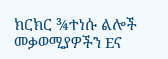ክርክር ¾ተነሱ ልሎች መቃወሚያዎችን Eና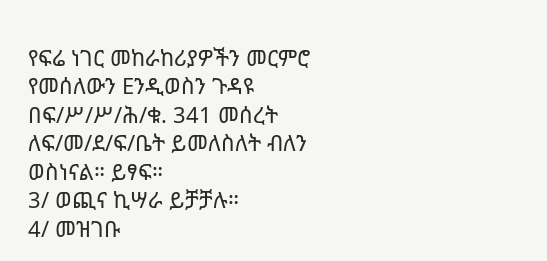የፍሬ ነገር መከራከሪያዎችን መርምሮ የመሰለውን Eንዲወስን ጉዳዩ በፍ/ሥ/ሥ/ሕ/ቁ. 341 መሰረት ለፍ/መ/ደ/ፍ/ቤት ይመለስለት ብለን ወስነናል። ይፃፍ።
3/ ወጪና ኪሣራ ይቻቻሉ።
4/ መዝገቡ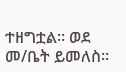ተዘግቷል። ወደ መ/ቤት ይመለስ።